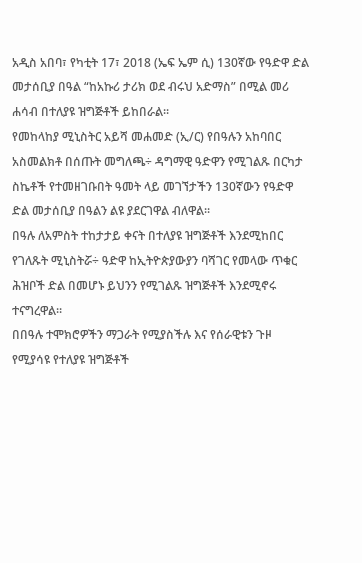አዲስ አበባ፣ የካቲት 17፣ 2018 (ኤፍ ኤም ሲ) 130ኛው የዓድዋ ድል መታሰቢያ በዓል “ከአኩሪ ታሪክ ወደ ብሩህ አድማስ” በሚል መሪ ሐሳብ በተለያዩ ዝግጅቶች ይከበራል፡፡
የመከላከያ ሚኒስትር አይሻ መሐመድ (ኢ/ር) የበዓሉን አከባበር አስመልክቶ በሰጡት መግለጫ÷ ዳግማዊ ዓድዋን የሚገልጹ በርካታ ስኬቶች የተመዘገቡበት ዓመት ላይ መገኘታችን 130ኛውን የዓድዋ ድል መታሰቢያ በዓልን ልዩ ያደርገዋል ብለዋል፡፡
በዓሉ ለአምስት ተከታታይ ቀናት በተለያዩ ዝግጅቶች እንደሚከበር የገለጹት ሚኒስትሯ÷ ዓድዋ ከኢትዮጵያውያን ባሻገር የመላው ጥቁር ሕዝቦች ድል በመሆኑ ይህንን የሚገልጹ ዝግጅቶች እንደሚኖሩ ተናግረዋል።
በበዓሉ ተሞክሮዎችን ማጋራት የሚያስችሉ እና የሰራዊቱን ጉዞ የሚያሳዩ የተለያዩ ዝግጅቶች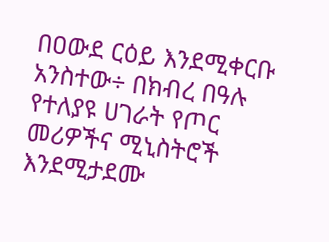በዐውደ ርዕይ እንደሚቀርቡ አንስተው÷ በክብረ በዓሉ የተለያዩ ሀገራት የጦር መሪዎችና ሚኒስትሮች እንደሚታደሙ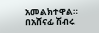አመልክተዋል።
በአሸናፊ ሽብሩ